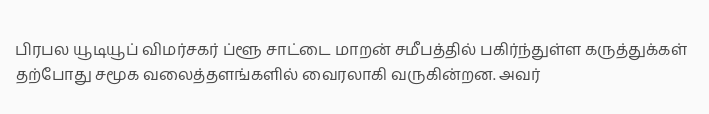பிரபல யூடியூப் விமர்சகர் ப்ளூ சாட்டை மாறன் சமீபத்தில் பகிர்ந்துள்ள கருத்துக்கள் தற்போது சமூக வலைத்தளங்களில் வைரலாகி வருகின்றன. அவர்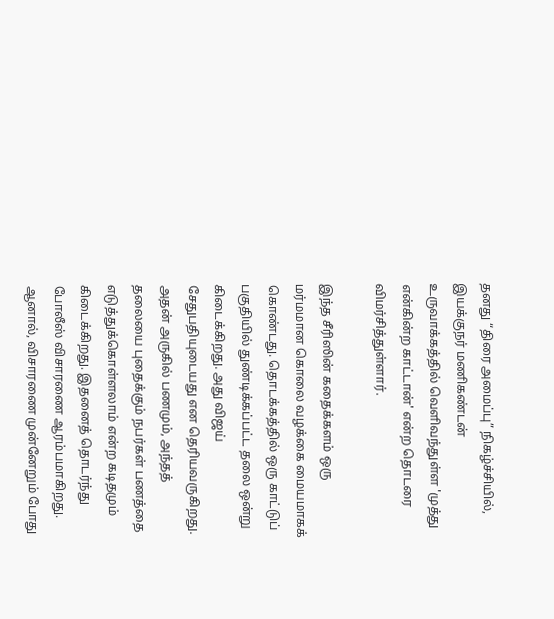தனது “திரை அமைப்பு” நிகழ்ச்சியில், இயக்குநர் மணிகண்டன் உருவாக்கத்தில் வெளிவந்துள்ள 'முத்து என்கின்ற காட்டான்' என்ற தொடரை விமர்சித்துள்ளார்.

இந்த சீரிஸின் கதைக்களம் ஒரு மர்மமான கொலை வழக்கை மையமாகக் கொண்டது. தொடக்கத்தில் ஒரு காட்டுப் பகுதியில் துண்டிக்கப்பட்ட தலை ஒன்று கிடைக்கிறது. அது விஜய் சேதுபதியுடையது என தெரியவருகிறது. அதன் அருகில் பணமும், அந்தத் தலையை புதைக்கும் நபர்கள் பணத்தை எடுத்துக்கொள்ளலாம் என்ற கடிதமும் கிடைக்கிறது. இதனைத் தொடர்ந்து போலீஸ் விசாரணை ஆரம்பமாகிறது. ஆனால், விசாரணை முன்னேறும் போது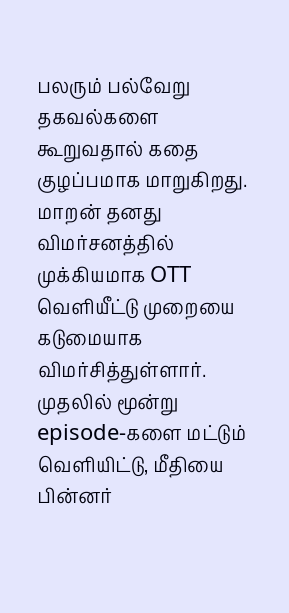பலரும் பல்வேறு தகவல்களை கூறுவதால் கதை குழப்பமாக மாறுகிறது.
மாறன் தனது விமர்சனத்தில் முக்கியமாக OTT வெளியீட்டு முறையை கடுமையாக விமர்சித்துள்ளார். முதலில் மூன்று episode-களை மட்டும் வெளியிட்டு, மீதியை பின்னர்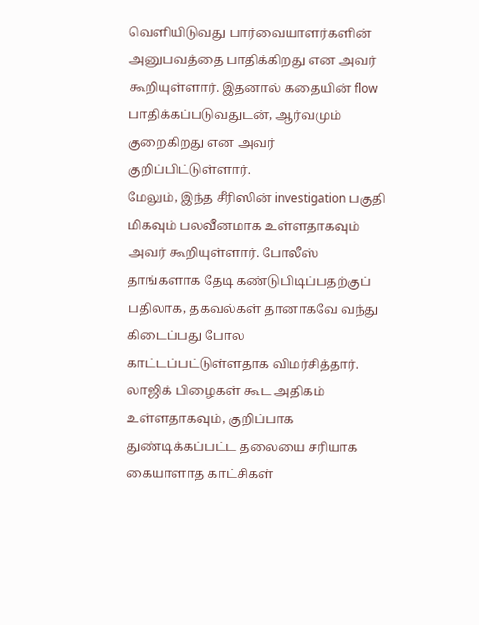வெளியிடுவது பார்வையாளர்களின் அனுபவத்தை பாதிக்கிறது என அவர் கூறியுள்ளார். இதனால் கதையின் flow பாதிக்கப்படுவதுடன், ஆர்வமும் குறைகிறது என அவர் குறிப்பிட்டுள்ளார்.
மேலும், இந்த சீரிஸின் investigation பகுதி மிகவும் பலவீனமாக உள்ளதாகவும் அவர் கூறியுள்ளார். போலீஸ் தாங்களாக தேடி கண்டுபிடிப்பதற்குப் பதிலாக, தகவல்கள் தானாகவே வந்து கிடைப்பது போல காட்டப்பட்டுள்ளதாக விமர்சித்தார். லாஜிக் பிழைகள் கூட அதிகம் உள்ளதாகவும், குறிப்பாக துண்டிக்கப்பட்ட தலையை சரியாக கையாளாத காட்சிகள்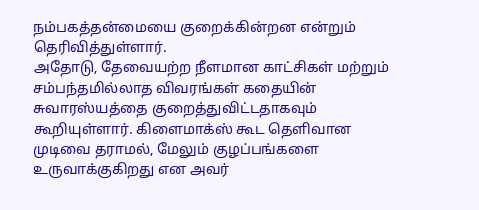நம்பகத்தன்மையை குறைக்கின்றன என்றும் தெரிவித்துள்ளார்.
அதோடு, தேவையற்ற நீளமான காட்சிகள் மற்றும் சம்பந்தமில்லாத விவரங்கள் கதையின் சுவாரஸ்யத்தை குறைத்துவிட்டதாகவும் கூறியுள்ளார். கிளைமாக்ஸ் கூட தெளிவான முடிவை தராமல், மேலும் குழப்பங்களை உருவாக்குகிறது என அவர்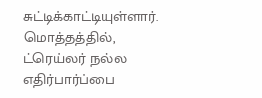சுட்டிக்காட்டியுள்ளார்.
மொத்தத்தில், ட்ரெய்லர் நல்ல எதிர்பார்ப்பை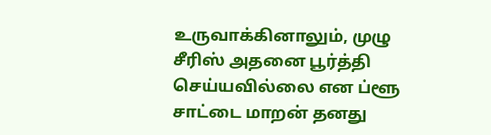உருவாக்கினாலும், முழு சீரிஸ் அதனை பூர்த்தி செய்யவில்லை என ப்ளூ சாட்டை மாறன் தனது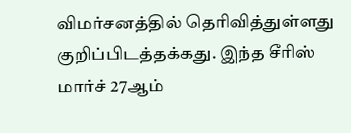விமர்சனத்தில் தெரிவித்துள்ளது குறிப்பிடத்தக்கது. இந்த சீரிஸ் மார்ச் 27ஆம்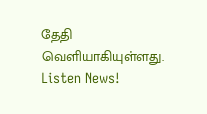தேதி வெளியாகியுள்ளது.
Listen News!